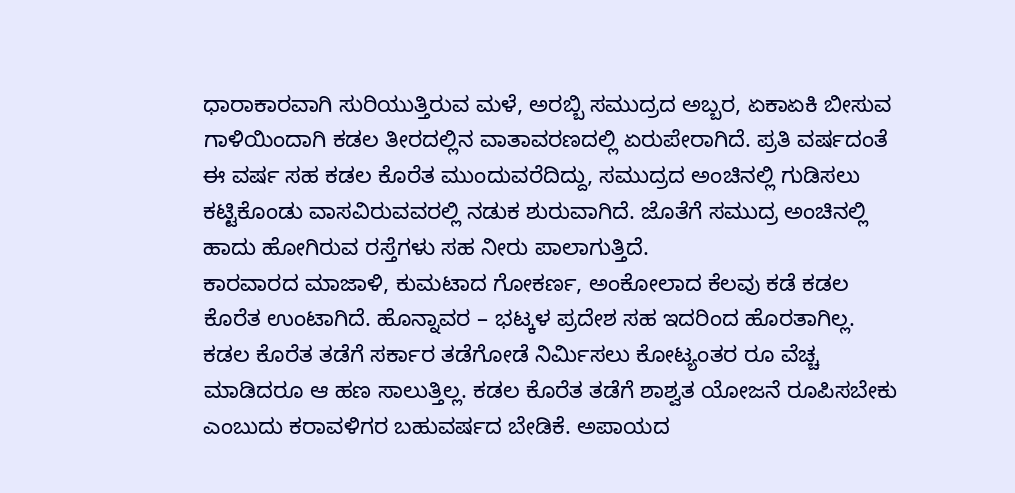ಧಾರಾಕಾರವಾಗಿ ಸುರಿಯುತ್ತಿರುವ ಮಳೆ, ಅರಬ್ಬಿ ಸಮುದ್ರದ ಅಬ್ಬರ, ಏಕಾಏಕಿ ಬೀಸುವ ಗಾಳಿಯಿಂದಾಗಿ ಕಡಲ ತೀರದಲ್ಲಿನ ವಾತಾವರಣದಲ್ಲಿ ಏರುಪೇರಾಗಿದೆ. ಪ್ರತಿ ವರ್ಷದಂತೆ ಈ ವರ್ಷ ಸಹ ಕಡಲ ಕೊರೆತ ಮುಂದುವರೆದಿದ್ದು, ಸಮುದ್ರದ ಅಂಚಿನಲ್ಲಿ ಗುಡಿಸಲು ಕಟ್ಟಿಕೊಂಡು ವಾಸವಿರುವವರಲ್ಲಿ ನಡುಕ ಶುರುವಾಗಿದೆ. ಜೊತೆಗೆ ಸಮುದ್ರ ಅಂಚಿನಲ್ಲಿ ಹಾದು ಹೋಗಿರುವ ರಸ್ತೆಗಳು ಸಹ ನೀರು ಪಾಲಾಗುತ್ತಿದೆ.
ಕಾರವಾರದ ಮಾಜಾಳಿ, ಕುಮಟಾದ ಗೋಕರ್ಣ, ಅಂಕೋಲಾದ ಕೆಲವು ಕಡೆ ಕಡಲ ಕೊರೆತ ಉಂಟಾಗಿದೆ. ಹೊನ್ನಾವರ – ಭಟ್ಕಳ ಪ್ರದೇಶ ಸಹ ಇದರಿಂದ ಹೊರತಾಗಿಲ್ಲ. ಕಡಲ ಕೊರೆತ ತಡೆಗೆ ಸರ್ಕಾರ ತಡೆಗೋಡೆ ನಿರ್ಮಿಸಲು ಕೋಟ್ಯಂತರ ರೂ ವೆಚ್ಚ ಮಾಡಿದರೂ ಆ ಹಣ ಸಾಲುತ್ತಿಲ್ಲ. ಕಡಲ ಕೊರೆತ ತಡೆಗೆ ಶಾಶ್ವತ ಯೋಜನೆ ರೂಪಿಸಬೇಕು ಎಂಬುದು ಕರಾವಳಿಗರ ಬಹುವರ್ಷದ ಬೇಡಿಕೆ. ಅಪಾಯದ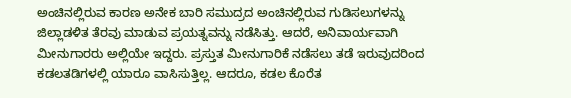ಅಂಚಿನಲ್ಲಿರುವ ಕಾರಣ ಅನೇಕ ಬಾರಿ ಸಮುದ್ರದ ಅಂಚಿನಲ್ಲಿರುವ ಗುಡಿಸಲುಗಳನ್ನು ಜಿಲ್ಲಾಡಳಿತ ತೆರವು ಮಾಡುವ ಪ್ರಯತ್ನವನ್ನು ನಡೆಸಿತ್ತು. ಆದರೆ, ಅನಿವಾರ್ಯವಾಗಿ ಮೀನುಗಾರರು ಅಲ್ಲಿಯೇ ಇದ್ದರು. ಪ್ರಸ್ತುತ ಮೀನುಗಾರಿಕೆ ನಡೆಸಲು ತಡೆ ಇರುವುದರಿಂದ ಕಡಲತಡಿಗಳಲ್ಲಿ ಯಾರೂ ವಾಸಿಸುತ್ತಿಲ್ಲ. ಆದರೂ, ಕಡಲ ಕೊರೆತ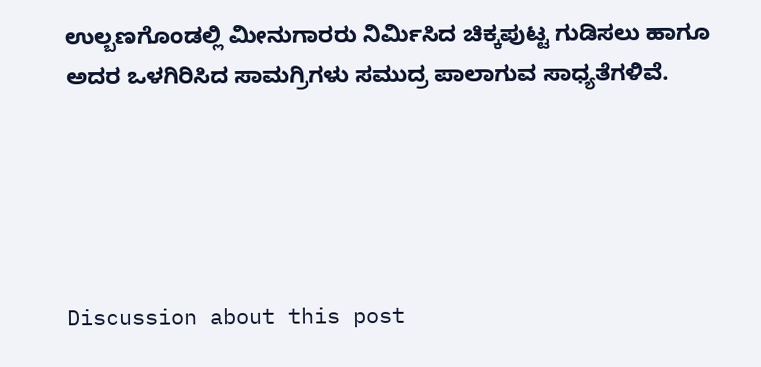ಉಲ್ಬಣಗೊಂಡಲ್ಲಿ ಮೀನುಗಾರರು ನಿರ್ಮಿಸಿದ ಚಿಕ್ಕಪುಟ್ಟ ಗುಡಿಸಲು ಹಾಗೂ ಅದರ ಒಳಗಿರಿಸಿದ ಸಾಮಗ್ರಿಗಳು ಸಮುದ್ರ ಪಾಲಾಗುವ ಸಾಧ್ಯತೆಗಳಿವೆ.





Discussion about this post